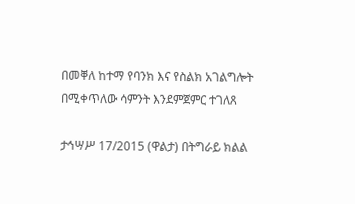በመቐለ ከተማ የባንክ እና የስልክ አገልግሎት በሚቀጥለው ሳምንት እንደምጀምር ተገለጸ

ታኅሣሥ 17/2015 (ዋልታ) በትግራይ ክልል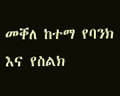መቐለ ከተማ የባንክ እና የስልክ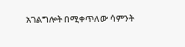አገልግሎት በሚቀጥለው ሳምንት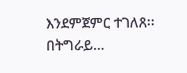እንደምጀምር ተገለጸ፡፡ በትግራይ…